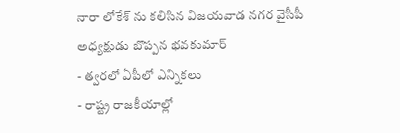నారా లోకేశ్ ను కలిసిన విజయవాడ నగర వైసీపీ అధ్యక్షుడు బొప్పన భవకుమార్
- త్వరలో ఏపీలో ఎన్నికలు
- రాష్ట్ర రాజకీయాల్లో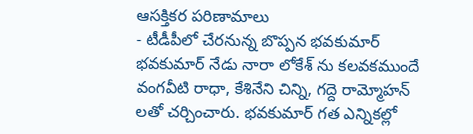ఆసక్తికర పరిణామాలు
- టీడీపీలో చేరనున్న బొప్పన భవకుమార్
భవకుమార్ నేడు నారా లోకేశ్ ను కలవకముందే వంగవీటి రాధా, కేశినేని చిన్ని, గద్దె రామ్మోహన్ లతో చర్చించారు. భవకుమార్ గత ఎన్నికల్లో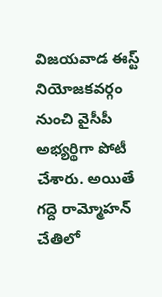విజయవాడ ఈస్ట్ నియోజకవర్గం నుంచి వైసీపీ అభ్యర్థిగా పోటీ చేశారు. అయితే గద్దె రామ్మోహన్ చేతిలో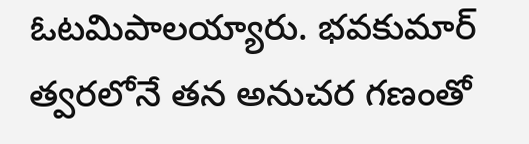ఓటమిపాలయ్యారు. భవకుమార్ త్వరలోనే తన అనుచర గణంతో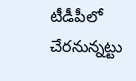టీడీపీలో చేరనున్నట్టు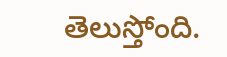తెలుస్తోంది.